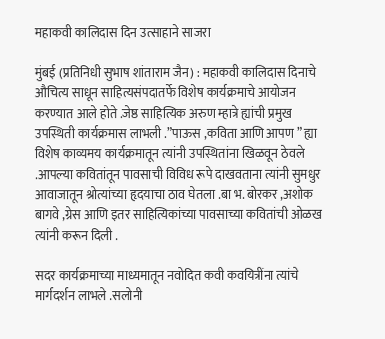महाकवी कालिदास दिन उत्साहाने साजरा

मुंबई (प्रतिनिधी सुभाष शांताराम जैन) : महाकवी कालिदास दिनाचे औचित्य साधून साहित्यसंपदातर्फे विशेष कार्यक्रमाचे आयोजन करण्यात आले होते .जेष्ठ साहित्यिक अरुण म्हात्रे ह्यांची प्रमुख उपस्थिती कार्यक्रमास लाभली .”पाऊस ,कविता आणि आपण ” ह्या विशेष काव्यमय कार्यक्रमातून त्यांनी उपस्थितांना खिळवून ठेवले .आपल्या कवितांतून पावसाची विविध रूपे दाखवताना त्यांनी सुमधुर आवाजातून श्रोत्यांच्या हृदयाचा ठाव घेतला .बा भ. बोरकर ,अशोक बागवे ,ग्रेस आणि इतर साहित्यिकांच्या पावसाच्या कवितांची ओळख त्यांनी करून दिली .

सदर कार्यक्रमाच्या माध्यमातून नवोदित कवी कवयित्रींना त्यांचे मार्गदर्शन लाभले .सलोनी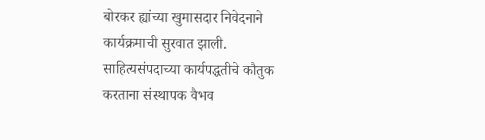बोरकर ह्यांच्या खुमासदार निवेदनाने कार्यक्रमाची सुरवात झाली. साहित्यसंपदाच्या कार्यपद्धतीचे कौतुक करताना संस्थापक वैभव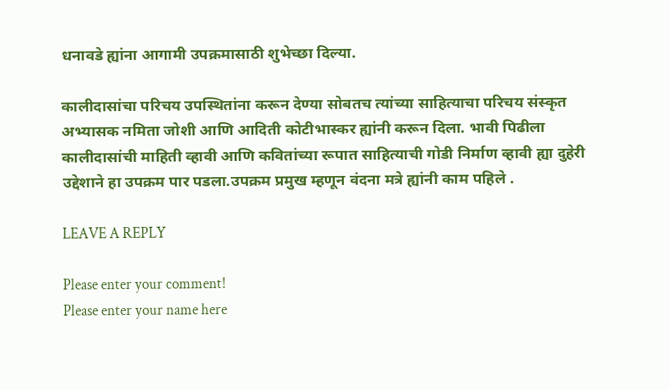धनावडे ह्यांना आगामी उपक्रमासाठी शुभेच्छा दिल्या.

कालीदासांचा परिचय उपस्थितांना करून देण्या सोबतच त्यांच्या साहित्याचा परिचय संस्कृत अभ्यासक नमिता जोशी आणि आदिती कोटीभास्कर ह्यांनी करून दिला. भावी पिढीला कालीदासांची माहिती व्हावी आणि कवितांच्या रूपात साहित्याची गोडी निर्माण व्हावी ह्या दुहेरी उद्देशाने हा उपक्रम पार पडला.उपक्रम प्रमुख म्हणून वंदना मत्रे ह्यांनी काम पहिले .

LEAVE A REPLY

Please enter your comment!
Please enter your name here